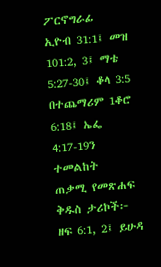ፖርኖግራፊ
ኢዮብ 31:1፤ መዝ 101:2, 3፤ ማቴ 5:27-30፤ ቆላ 3:5
በተጨማሪም 1ቆሮ 6:18፤ ኤፌ 4:17-19ን ተመልከት
ጠቃሚ የመጽሐፍ ቅዱስ ታሪኮች፦
ዘፍ 6:1, 2፤ ይሁዳ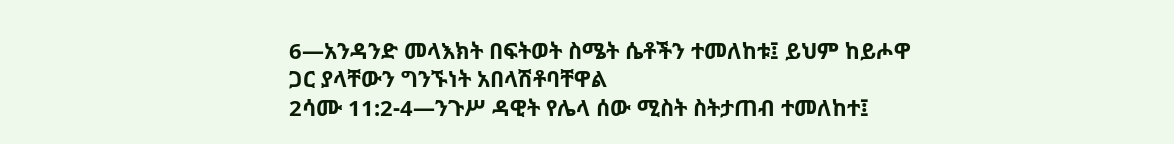6—አንዳንድ መላእክት በፍትወት ስሜት ሴቶችን ተመለከቱ፤ ይህም ከይሖዋ ጋር ያላቸውን ግንኙነት አበላሽቶባቸዋል
2ሳሙ 11:2-4—ንጉሥ ዳዊት የሌላ ሰው ሚስት ስትታጠብ ተመለከተ፤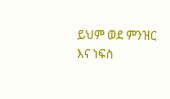ይህም ወደ ምንዝር እና ነፍስ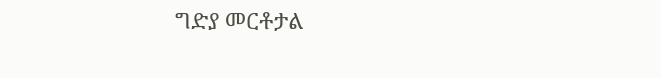ግድያ መርቶታል